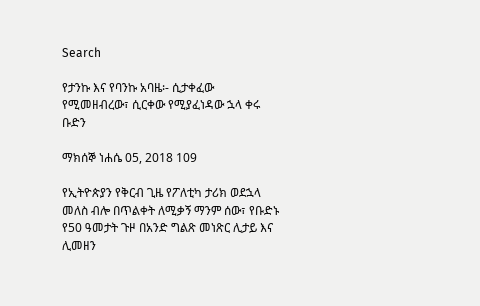Search

የታንኩ እና የባንኩ አባዜ፡- ሲታቀፈው የሚመዘብረው፣ ሲርቀው የሚያፈነዳው ኋላ ቀሩ ቡድን

ማክሰኞ ነሐሴ 05, 2018 109

የኢትዮጵያን የቅርብ ጊዜ የፖለቲካ ታሪክ ወደኋላ መለስ ብሎ በጥልቀት ለሚቃኝ ማንም ሰው፣ የቡድኑ የ50 ዓመታት ጉዞ በአንድ ግልጽ መነጽር ሊታይ እና ሊመዘን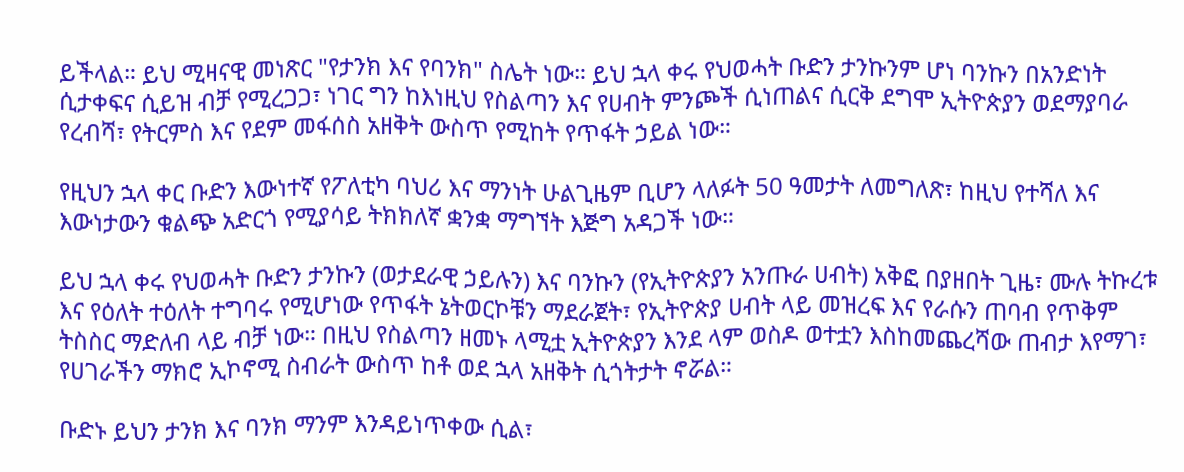ይችላል። ይህ ሚዛናዊ መነጽር "የታንክ እና የባንክ" ስሌት ነው። ይህ ኋላ ቀሩ የህወሓት ቡድን ታንኩንም ሆነ ባንኩን በአንድነት ሲታቀፍና ሲይዝ ብቻ የሚረጋጋ፣ ነገር ግን ከእነዚህ የስልጣን እና የሀብት ምንጮች ሲነጠልና ሲርቅ ደግሞ ኢትዮጵያን ወደማያባራ የረብሻ፣ የትርምስ እና የደም መፋሰስ አዘቅት ውስጥ የሚከት የጥፋት ኃይል ነው።

የዚህን ኋላ ቀር ቡድን እውነተኛ የፖለቲካ ባህሪ እና ማንነት ሁልጊዜም ቢሆን ላለፉት 50 ዓመታት ለመግለጽ፣ ከዚህ የተሻለ እና እውነታውን ቁልጭ አድርጎ የሚያሳይ ትክክለኛ ቋንቋ ማግኘት እጅግ አዳጋች ነው።

ይህ ኋላ ቀሩ የህወሓት ቡድን ታንኩን (ወታደራዊ ኃይሉን) እና ባንኩን (የኢትዮጵያን አንጡራ ሀብት) አቅፎ በያዘበት ጊዜ፣ ሙሉ ትኩረቱ እና የዕለት ተዕለት ተግባሩ የሚሆነው የጥፋት ኔትወርኮቹን ማደራጀት፣ የኢትዮጵያ ሀብት ላይ መዝረፍ እና የራሱን ጠባብ የጥቅም ትስስር ማድለብ ላይ ብቻ ነው። በዚህ የስልጣን ዘመኑ ላሚቷ ኢትዮጵያን እንደ ላም ወስዶ ወተቷን እስከመጨረሻው ጠብታ እየማገ፣ የሀገራችን ማክሮ ኢኮኖሚ ስብራት ውስጥ ከቶ ወደ ኋላ አዘቅት ሲጎትታት ኖሯል።

ቡድኑ ይህን ታንክ እና ባንክ ማንም እንዳይነጥቀው ሲል፣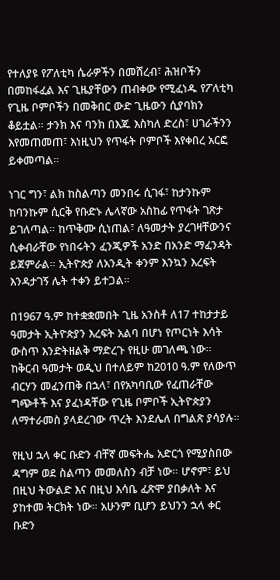የተለያዩ የፖለቲካ ሴራዎችን በመሸረብ፣ ሕዝቦችን በመከፋፈል እና ጊዜያቸውን ጠብቀው የሚፈነዱ የፖለቲካ የጊዜ ቦምቦችን በመቅበር ውድ ጊዜውን ሲያባክን ቆይቷል። ታንክ እና ባንክ በእጁ እስካለ ድረስ፣ ሀገራችንን እየመጠመጠ፣ እነዚህን የጥፋት ቦምቦች እየቀበረ አርፎ ይቀመጣል።

ነገር ግን፣ ልክ ከስልጣን መንበሩ ሲገፋ፣ ከታንኩም ከባንኩም ሲርቅ የቡድኑ ሌላኛው አስከፊ የጥፋት ገጽታ ይገለጣል። ከጥቅሙ ሲነጠል፣ ለዓመታት ያረገዛቸውንና ሲቀብራቸው የነበሩትን ፈንጂዎች አንድ በአንድ ማፈንዳት ይጀምራል። ኢትዮጵያ ለአንዲት ቀንም እንኳን እረፍት እንዳታገኝ ሌት ተቀን ይተጋል።

በ1967 ዓ.ም ከተቋቋመበት ጊዜ አንስቶ ለ17 ተከታታይ ዓመታት ኢትዮጵያን እረፍት አልባ በሆነ የጦርነት እሳት ውስጥ እንድትዘልቅ ማድረጉ የዚሁ መገለጫ ነው። ከቅርብ ዓመታት ወዲህ በተለይም ከ2010 ዓ.ም የለውጥ ብርሃን መፈንጠቅ በኋላ፣ በየአካባቢው የፈጠራቸው ግጭቶች እና ያፈነዳቸው የጊዜ ቦምቦች ኢትዮጵያን ለማተራመስ ያላደረገው ጥረት እንደሌለ በግልጽ ያሳያሉ።

የዚህ ኋላ ቀር ቡድን ብቸኛ መፍትሔ አድርጎ የሚያስበው ዳግም ወደ ስልጣን መመለስን ብቻ ነው። ሆኖም፣ ይህ በዚህ ትውልድ እና በዚህ እሳቤ ፈጽሞ ያበቃለት እና ያከተመ ትርክት ነው። አሁንም ቢሆን ይህንን ኋላ ቀር ቡድን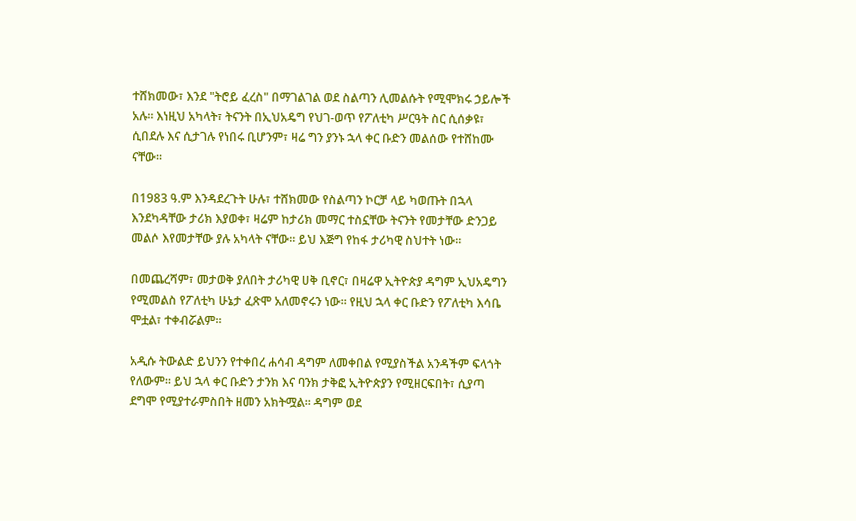ተሸክመው፣ እንደ "ትሮይ ፈረስ" በማገልገል ወደ ስልጣን ሊመልሱት የሚሞክሩ ኃይሎች አሉ። እነዚህ አካላት፣ ትናንት በኢህአዴግ የህገ-ወጥ የፖለቲካ ሥርዓት ስር ሲሰቃዩ፣ ሲበደሉ እና ሲታገሉ የነበሩ ቢሆንም፣ ዛሬ ግን ያንኑ ኋላ ቀር ቡድን መልሰው የተሸከሙ ናቸው።

በ1983 ዓ.ም እንዳደረጉት ሁሉ፣ ተሸክመው የስልጣን ኮርቻ ላይ ካወጡት በኋላ እንደካዳቸው ታሪክ እያወቀ፣ ዛሬም ከታሪክ መማር ተስኗቸው ትናንት የመታቸው ድንጋይ መልሶ እየመታቸው ያሉ አካላት ናቸው። ይህ እጅግ የከፋ ታሪካዊ ስህተት ነው።

በመጨረሻም፣ መታወቅ ያለበት ታሪካዊ ሀቅ ቢኖር፣ በዛሬዋ ኢትዮጵያ ዳግም ኢህአዴግን የሚመልስ የፖለቲካ ሁኔታ ፈጽሞ አለመኖሩን ነው። የዚህ ኋላ ቀር ቡድን የፖለቲካ እሳቤ ሞቷል፣ ተቀብሯልም።

አዲሱ ትውልድ ይህንን የተቀበረ ሐሳብ ዳግም ለመቀበል የሚያስችል አንዳችም ፍላጎት የለውም። ይህ ኋላ ቀር ቡድን ታንክ እና ባንክ ታቅፎ ኢትዮጵያን የሚዘርፍበት፣ ሲያጣ ደግሞ የሚያተራምስበት ዘመን አክትሟል። ዳግም ወደ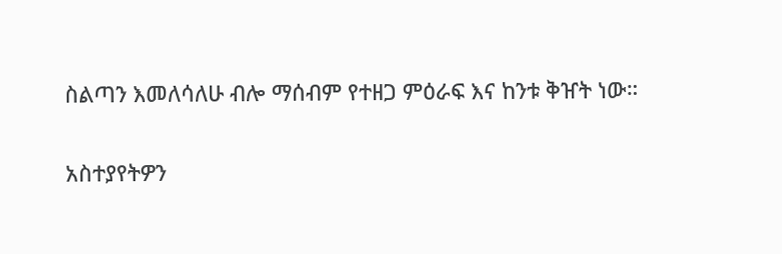ስልጣን እመለሳለሁ ብሎ ማሰብም የተዘጋ ምዕራፍ እና ከንቱ ቅዠት ነው።

አስተያየትዎን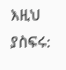እዚህ ያስፍሩ: